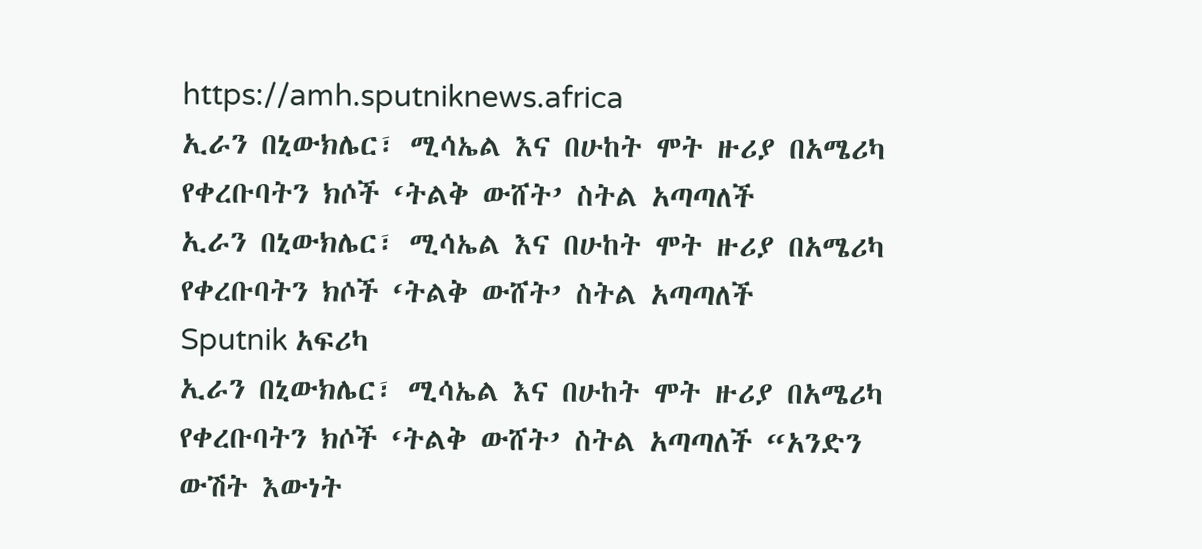https://amh.sputniknews.africa
ኢራን በኒውክሌር፣ ሚሳኤል እና በሁከት ሞት ዙሪያ በአሜሪካ የቀረቡባትን ክሶች ‘ትልቅ ውሸት’ ስትል አጣጣለች
ኢራን በኒውክሌር፣ ሚሳኤል እና በሁከት ሞት ዙሪያ በአሜሪካ የቀረቡባትን ክሶች ‘ትልቅ ውሸት’ ስትል አጣጣለች
Sputnik አፍሪካ
ኢራን በኒውክሌር፣ ሚሳኤል እና በሁከት ሞት ዙሪያ በአሜሪካ የቀረቡባትን ክሶች ‘ትልቅ ውሸት’ ስትል አጣጣለች “አንድን ውሽት እውነት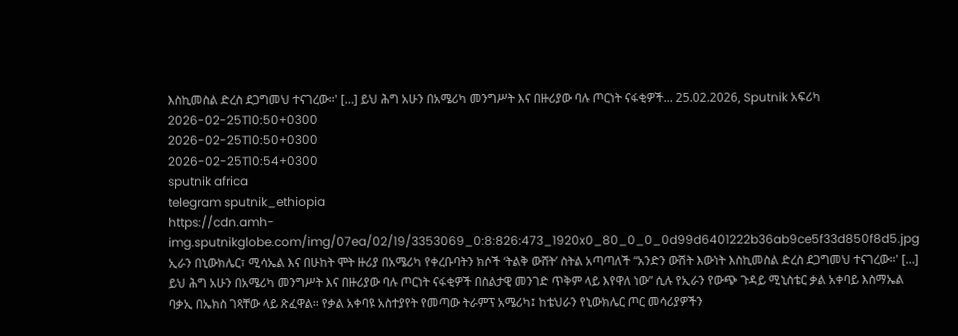እስኪመስል ድረስ ደጋግመህ ተናገረው።' […] ይህ ሕግ አሁን በአሜሪካ መንግሥት እና በዙሪያው ባሉ ጦርነት ናፋቂዎች... 25.02.2026, Sputnik አፍሪካ
2026-02-25T10:50+0300
2026-02-25T10:50+0300
2026-02-25T10:54+0300
sputnik africa
telegram sputnik_ethiopia
https://cdn.amh-img.sputnikglobe.com/img/07ea/02/19/3353069_0:8:826:473_1920x0_80_0_0_0d99d6401222b36ab9ce5f33d850f8d5.jpg
ኢራን በኒውክሌር፣ ሚሳኤል እና በሁከት ሞት ዙሪያ በአሜሪካ የቀረቡባትን ክሶች ‘ትልቅ ውሸት’ ስትል አጣጣለች “አንድን ውሽት እውነት እስኪመስል ድረስ ደጋግመህ ተናገረው።' […] ይህ ሕግ አሁን በአሜሪካ መንግሥት እና በዙሪያው ባሉ ጦርነት ናፋቂዎች በስልታዊ መንገድ ጥቅም ላይ እየዋለ ነው” ሲሉ የኢራን የውጭ ጉዳይ ሚኒስቴር ቃል አቀባይ እስማኤል ባቃኢ በኤክስ ገጻቸው ላይ ጽፈዋል። የቃል አቀባዩ አስተያየት የመጣው ትራምፕ አሜሪካ፤ ከቴህራን የኒውክሌር ጦር መሳሪያዎችን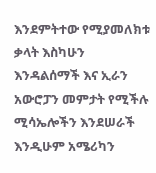እንደምትተው የሚያመለክቱ ቃላት እስካሁን እንዳልሰማች እና ኢራን አውሮፓን መምታት የሚችሉ ሚሳኤሎችን እንደሠራች እንዲሁም አሜሪካን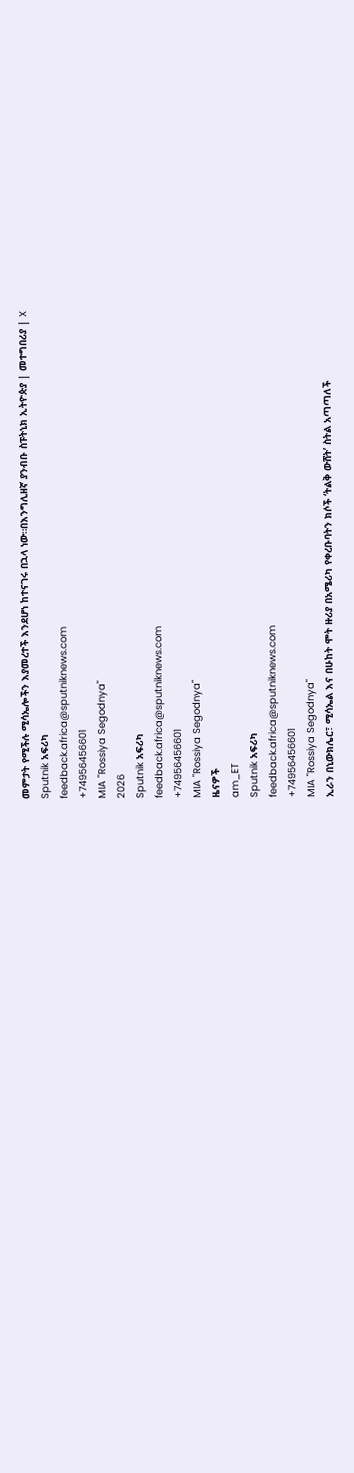መምታት የሚችሉ ሚሳኤሎችን እያመረተች እንደሆነ ከተናገሩ በኋላ ነው።በእንግሊዘኛ ያንብቡ ስፑትኒክ ኢትዮጵያ | መተግበሪያ | X
Sputnik አፍሪካ
feedback.africa@sputniknews.com
+74956456601
MIA "Rossiya Segodnya"
2026
Sputnik አፍሪካ
feedback.africa@sputniknews.com
+74956456601
MIA "Rossiya Segodnya"
ዜናዎች
am_ET
Sputnik አፍሪካ
feedback.africa@sputniknews.com
+74956456601
MIA "Rossiya Segodnya"
ኢራን በኒውክሌር፣ ሚሳኤል እና በሁከት ሞት ዙሪያ በአሜሪካ የቀረቡባትን ክሶች ‘ትልቅ ውሸት’ ስትል አጣጣለች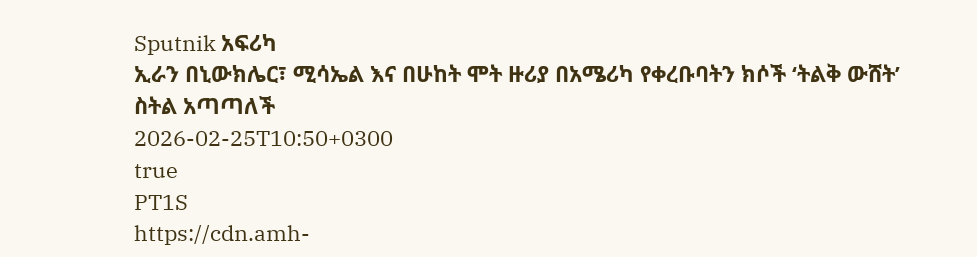Sputnik አፍሪካ
ኢራን በኒውክሌር፣ ሚሳኤል እና በሁከት ሞት ዙሪያ በአሜሪካ የቀረቡባትን ክሶች ‘ትልቅ ውሸት’ ስትል አጣጣለች
2026-02-25T10:50+0300
true
PT1S
https://cdn.amh-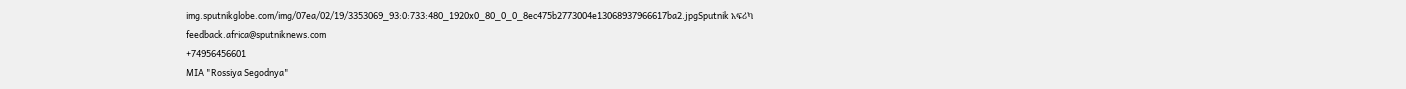img.sputnikglobe.com/img/07ea/02/19/3353069_93:0:733:480_1920x0_80_0_0_8ec475b2773004e13068937966617ba2.jpgSputnik አፍሪካ
feedback.africa@sputniknews.com
+74956456601
MIA "Rossiya Segodnya"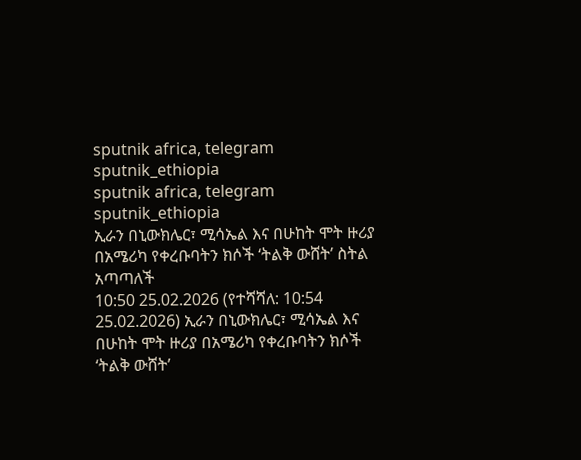sputnik africa, telegram sputnik_ethiopia
sputnik africa, telegram sputnik_ethiopia
ኢራን በኒውክሌር፣ ሚሳኤል እና በሁከት ሞት ዙሪያ በአሜሪካ የቀረቡባትን ክሶች ‘ትልቅ ውሸት’ ስትል አጣጣለች
10:50 25.02.2026 (የተሻሻለ: 10:54 25.02.2026) ኢራን በኒውክሌር፣ ሚሳኤል እና በሁከት ሞት ዙሪያ በአሜሪካ የቀረቡባትን ክሶች ‘ትልቅ ውሸት’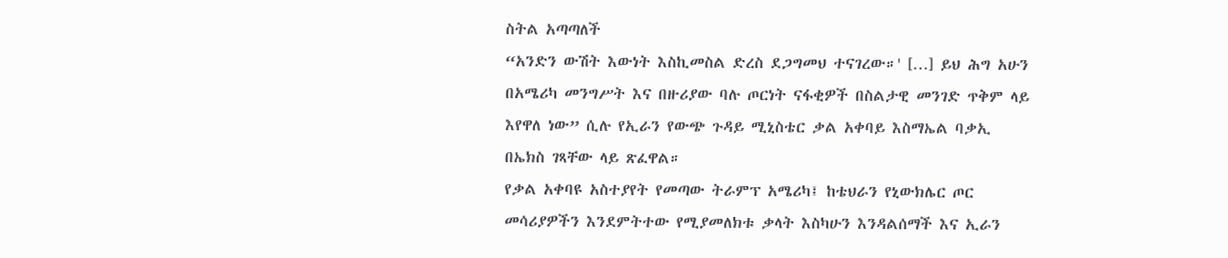ስትል አጣጣለች
“አንድን ውሽት እውነት እስኪመስል ድረስ ደጋግመህ ተናገረው።' […] ይህ ሕግ አሁን በአሜሪካ መንግሥት እና በዙሪያው ባሉ ጦርነት ናፋቂዎች በስልታዊ መንገድ ጥቅም ላይ እየዋለ ነው” ሲሉ የኢራን የውጭ ጉዳይ ሚኒስቴር ቃል አቀባይ እስማኤል ባቃኢ በኤክስ ገጻቸው ላይ ጽፈዋል።
የቃል አቀባዩ አስተያየት የመጣው ትራምፕ አሜሪካ፤ ከቴህራን የኒውክሌር ጦር መሳሪያዎችን እንደምትተው የሚያመለክቱ ቃላት እስካሁን እንዳልሰማች እና ኢራን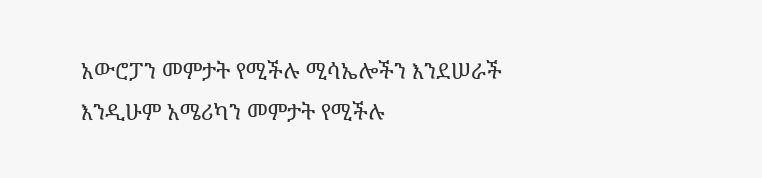አውሮፓን መምታት የሚችሉ ሚሳኤሎችን እንደሠራች እንዲሁም አሜሪካን መምታት የሚችሉ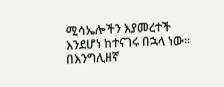ሚሳኤሎችን እያመረተች እንደሆነ ከተናገሩ በኋላ ነው።
በእንግሊዘኛ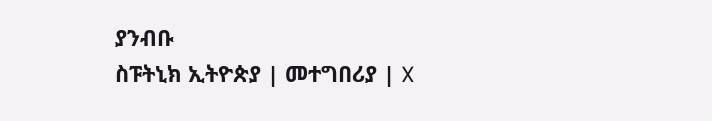ያንብቡ
ስፑትኒክ ኢትዮጵያ | መተግበሪያ | X